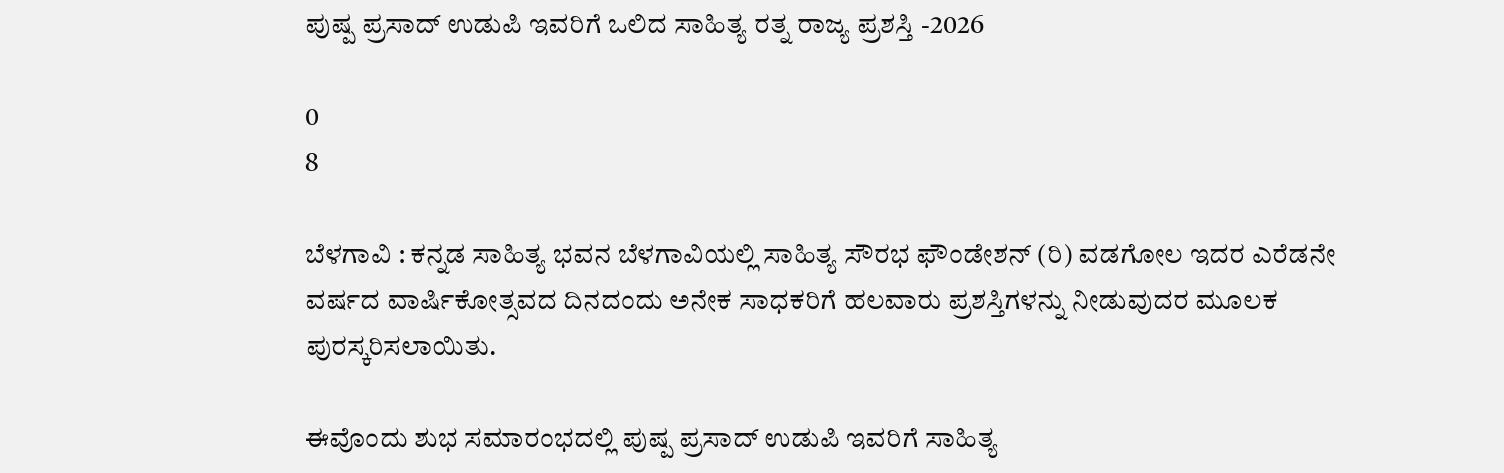ಪುಷ್ಪ ಪ್ರಸಾದ್ ಉಡುಪಿ ಇವರಿಗೆ ಒಲಿದ ಸಾಹಿತ್ಯ ರತ್ನ ರಾಜ್ಯ ಪ್ರಶಸ್ತಿ -2026

0
8

ಬೆಳಗಾವಿ : ಕನ್ನಡ ಸಾಹಿತ್ಯ ಭವನ ಬೆಳಗಾವಿಯಲ್ಲಿ ಸಾಹಿತ್ಯ ಸೌರಭ ಫೌಂಡೇಶನ್ (ರಿ) ವಡಗೋಲ ಇದರ ಎರೆಡನೇ ವರ್ಷದ ವಾರ್ಷಿಕೋತ್ಸವದ ದಿನದಂದು ಅನೇಕ ಸಾಧಕರಿಗೆ ಹಲವಾರು ಪ್ರಶಸ್ತಿಗಳನ್ನು ನೀಡುವುದರ ಮೂಲಕ ಪುರಸ್ಕರಿಸಲಾಯಿತು.

ಈವೊಂದು ಶುಭ ಸಮಾರಂಭದಲ್ಲಿ ಪುಷ್ಪ ಪ್ರಸಾದ್ ಉಡುಪಿ ಇವರಿಗೆ ಸಾಹಿತ್ಯ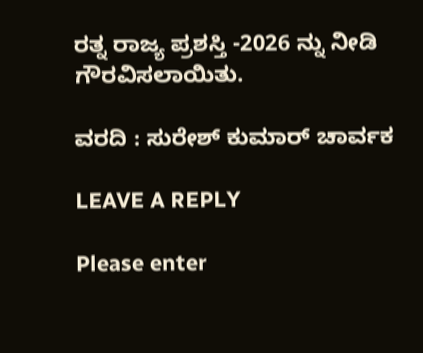ರತ್ನ ರಾಜ್ಯ ಪ್ರಶಸ್ತಿ -2026 ನ್ನು ನೀಡಿ ಗೌರವಿಸಲಾಯಿತು.

ವರದಿ : ಸುರೇಶ್ ಕುಮಾರ್ ಚಾರ್ವಕ

LEAVE A REPLY

Please enter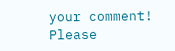your comment!
Please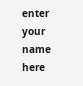enter your name here